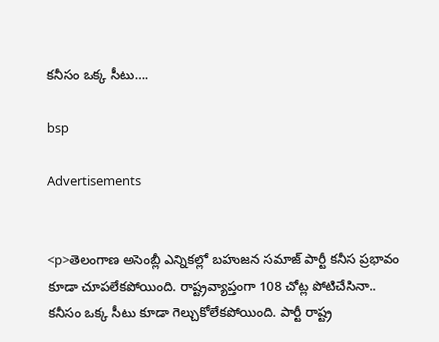కనీసం ఒక్క సీటు….

bsp

Advertisements


<p>తెలంగాణ అసెంబ్లీ ఎన్నికల్లో బహుజన సమాజ్ పార్టీ కనీస ప్రభావం కూడా చూపలేకపోయింది. రాష్ట్రవ్యాప్తంగా 108 చోట్ల పోటిచేసినా.. కనీసం ఒక్క సీటు కూడా గెల్చుకోలేకపోయింది. పార్టీ రాష్ట్ర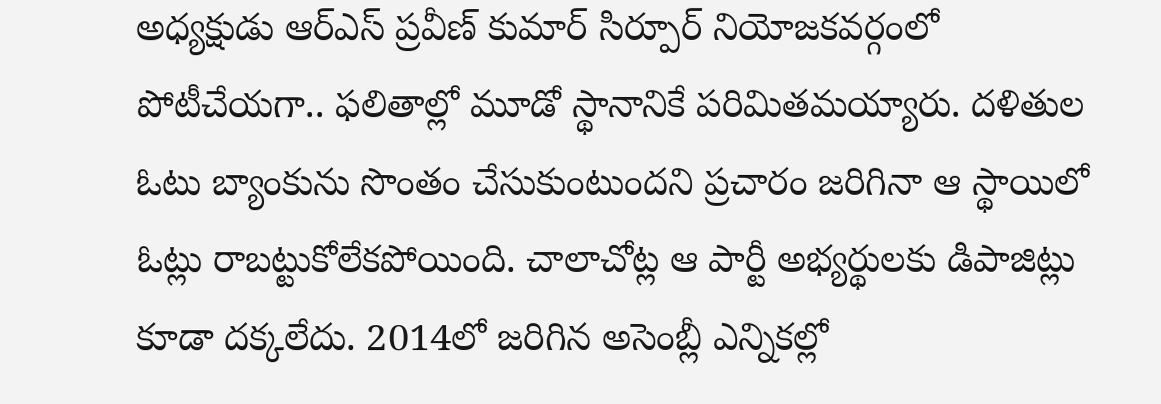అధ్యక్షుడు ఆర్ఎస్ ప్రవీణ్ కుమార్ సిర్పూర్ నియోజకవర్గంలో పోటీచేయగా.. ఫలితాల్లో మూడో స్థానానికే పరిమితమయ్యారు. దళితుల ఓటు బ్యాంకును సొంతం చేసుకుంటుందని ప్రచారం జరిగినా ఆ స్థాయిలో ఓట్లు రాబట్టుకోలేకపోయింది. చాలాచోట్ల ఆ పార్టీ అభ్యర్థులకు డిపాజిట్లు కూడా దక్కలేదు. 2014లో జరిగిన అసెంబ్లీ ఎన్నికల్లో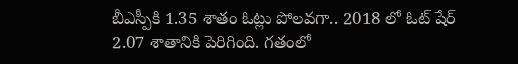బీఎస్పీకి 1.35 శాతం ఓట్లు పోలవగా.. 2018 లో ఓట్ షేర్ 2.07 శాతానికి పెరిగింది. గతంలో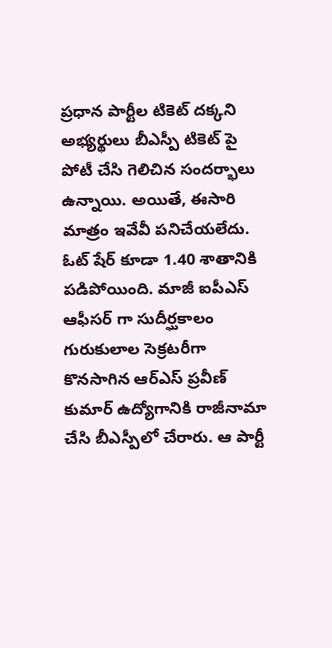ప్రధాన పార్టీల టికెట్ దక్కని అభ్యర్థులు బీఎస్పీ టికెట్ పై పోటీ చేసి గెలిచిన సందర్భాలు ఉన్నాయి. అయితే, ఈసారి మాత్రం ఇవేవీ పనిచేయలేదు. ఓట్ షేర్ కూడా 1.40 శాతానికి పడిపోయింది. మాజీ ఐపీఎస్ ఆఫీసర్ గా సుదీర్ఘకాలం గురుకులాల సెక్రటరీగా కొనసాగిన ఆర్ఎస్ ప్రవీణ్ కుమార్ ఉద్యోగానికి రాజీనామా చేసి బీఎస్పీలో చేరారు. ఆ పార్టీ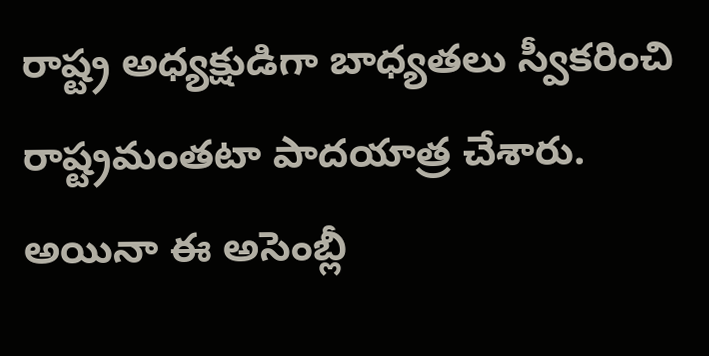రాష్ట్ర అధ్యక్షుడిగా బాధ్యతలు స్వీకరించి రాష్ట్రమంతటా పాదయాత్ర చేశారు. అయినా ఈ అసెంబ్లీ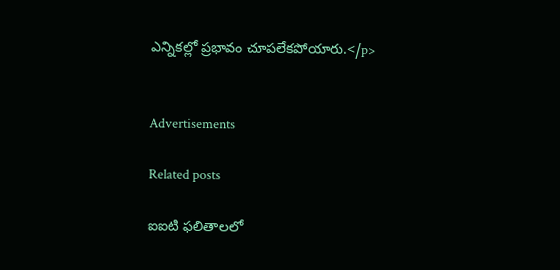ఎన్నికల్లో ప్రభావం చూపలేకపోయారు.</p>


Advertisements

Related posts

ఐఐటి ఫలితాలలో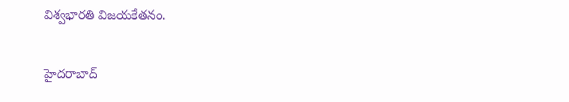విశ్వభారతి విజయకేతనం.

హైదరాబాద్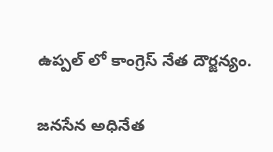ఉప్పల్ లో కాంగ్రెస్ నేత దౌర్జన్యం.

జనసేన అధినేత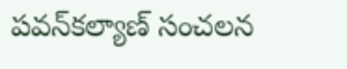పవన్‌కల్యాణ్‌ సంచలన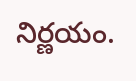నిర్ణయం.